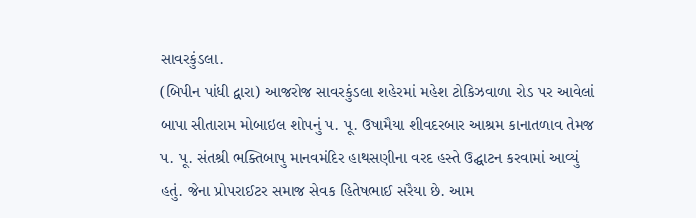સાવરકુંડલા.
(બિપીન પાંધી દ્વારા) આજરોજ સાવરકુંડલા શહેરમાં મહેશ ટોકિઝવાળા રોડ પર આવેલાં બાપા સીતારામ મોબાઇલ શોપનું પ. પૂ. ઉષામૈયા શીવદરબાર આશ્રમ કાનાતળાવ તેમજ પ. પૂ. સંતશ્રી ભક્તિબાપુ માનવમંદિર હાથસણીના વરદ હસ્તે ઉદ્ઘાટન કરવામાં આવ્યું હતું. જેના પ્રોપરાઈટર સમાજ સેવક હિતેષભાઈ સરૈયા છે. આમ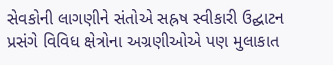સેવકોની લાગણીને સંતોએ સહ્રષ સ્વીકારી ઉદ્ઘાટન પ્રસંગે વિવિધ ક્ષેત્રોના અગ્રણીઓએ પણ મુલાકાત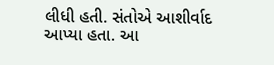લીધી હતી. સંતોએ આશીર્વાદ આપ્યા હતા. આ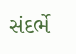સંદર્ભે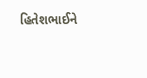હિતેશભાઈને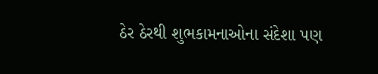ઠેર ઠેરથી શુભકામનાઓના સંદેશા પણ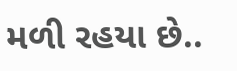મળી રહયા છે..